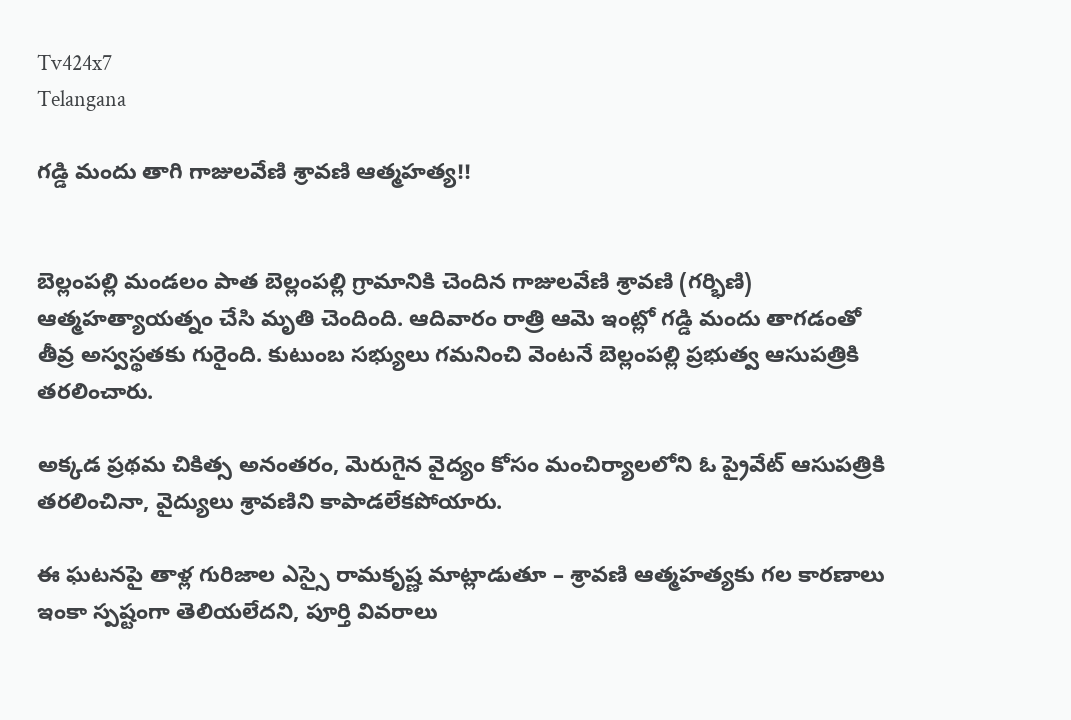Tv424x7
Telangana

గడ్డి మందు తాగి గాజులవేణి శ్రావణి ఆత్మహత్య!!


బెల్లంపల్లి మండలం పాత బెల్లంపల్లి గ్రామానికి చెందిన గాజులవేణి శ్రావణి (గర్భిణి) ఆత్మహత్యాయత్నం చేసి మృతి చెందింది. ఆదివారం రాత్రి ఆమె ఇంట్లో గడ్డి మందు తాగడంతో తీవ్ర అస్వస్థతకు గురైంది. కుటుంబ సభ్యులు గమనించి వెంటనే బెల్లంపల్లి ప్రభుత్వ ఆసుపత్రికి తరలించారు.

అక్కడ ప్రథమ చికిత్స అనంతరం, మెరుగైన వైద్యం కోసం మంచిర్యాలలోని ఓ ప్రైవేట్ ఆసుపత్రికి తరలించినా, వైద్యులు శ్రావణిని కాపాడలేకపోయారు.

ఈ ఘటనపై తాళ్ల గురిజాల ఎస్సై రామకృష్ణ మాట్లాడుతూ – శ్రావణి ఆత్మహత్యకు గల కారణాలు ఇంకా స్పష్టంగా తెలియలేదని, పూర్తి వివరాలు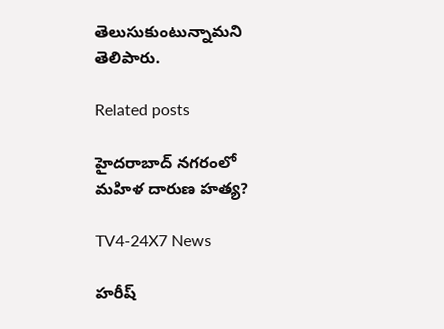తెలుసుకుంటున్నామని తెలిపారు.

Related posts

హైదరాబాద్ నగరంలో మహిళ దారుణ హత్య?

TV4-24X7 News

హరీష్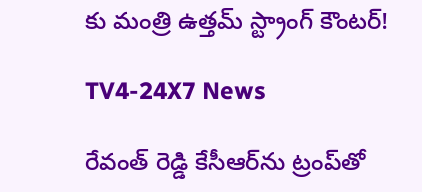కు మంత్రి ఉత్తమ్ స్ట్రాంగ్ కౌంటర్!

TV4-24X7 News

రేవంత్ రెడ్డి కేసీఆర్‌ను ట్రంప్‌తో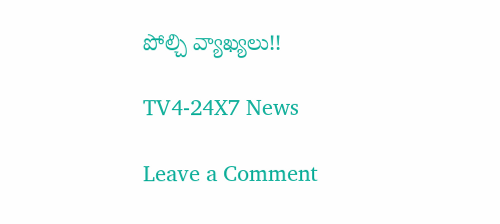పోల్చి వ్యాఖ్యలు!!

TV4-24X7 News

Leave a Comment